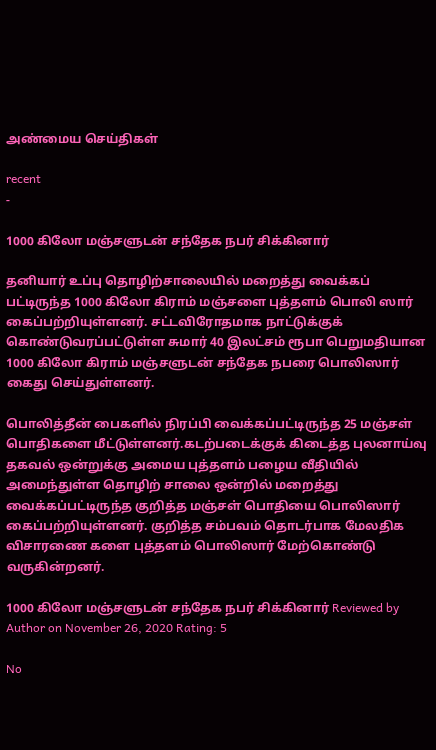அண்மைய செய்திகள்

recent
-

1000 கிலோ மஞ்சளுடன் சந்தேக நபர் சிக்கினார்

தனியார் உப்பு தொழிற்சாலையில் மறைத்து வைக்கப் பட்டிருந்த 1000 கிலோ கிராம் மஞ்சளை புத்தளம் பொலி ஸார் கைப்பற்றியுள்ளனர். சட்டவிரோதமாக நாட்டுக்குக் கொண்டுவரப்பட்டுள்ள சுமார் 40 இலட்சம் ரூபா பெறுமதியான 1000 கிலோ கிராம் மஞ்சளுடன் சந்தேக நபரை பொலிஸார் கைது செய்துள்ளனர்.

பொலித்தீன் பைகளில் நிரப்பி வைக்கப்பட்டிருந்த 25 மஞ்சள் பொதிகளை மீட்டுள்ளனர்.கடற்படைக்குக் கிடைத்த புலனாய்வு தகவல் ஒன்றுக்கு அமைய புத்தளம் பழைய வீதியில் அமைந்துள்ள தொழிற் சாலை ஒன்றில் மறைத்து வைக்கப்பட்டிருந்த குறித்த மஞ்சள் பொதியை பொலிஸார் கைப்பற்றியுள்ளனர். குறித்த சம்பவம் தொடர்பாக மேலதிக விசாரணை களை புத்தளம் பொலிஸார் மேற்கொண்டு வருகின்றனர்.

1000 கிலோ மஞ்சளுடன் சந்தேக நபர் சிக்கினார் Reviewed by Author on November 26, 2020 Rating: 5

No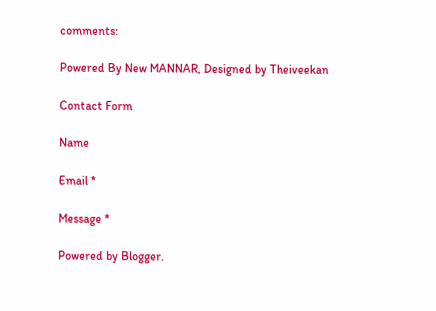comments:

Powered By New MANNAR, Designed by Theiveekan

Contact Form

Name

Email *

Message *

Powered by Blogger.